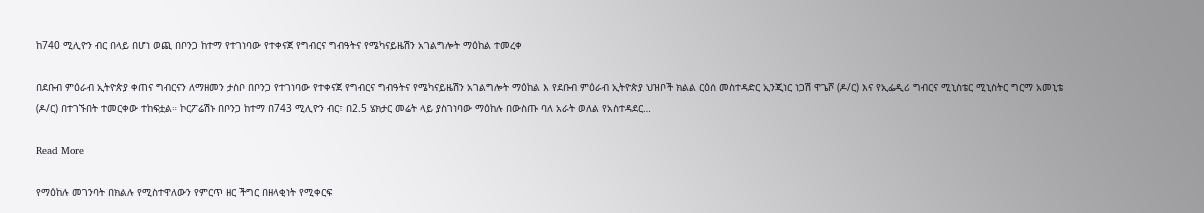ከ740 ሚሊዮን ብር በላይ በሆነ ወጪ በቦንጋ ከተማ የተገነባው የተቀናጀ የግብርና ግብዓትና የሜካናይዜሽን አገልግሎት ማዕከል ተመረቀ

በደቡብ ምዕራብ ኢትዮጵያ ቀጠና ግብርናን ለማዘመን ታስቦ በቦንጋ የተገነባው የተቀናጀ የግብርና ግብዓትና የሜካናይዜሽን አገልግሎት ማዕከል እ የደቡብ ምዕራብ ኢትዮጵያ ህዝቦች ክልል ርዕሰ መስተዳድር ኢንጂነር ነጋሽ ዋጌሾ (ዶ/ር) እና የኢፌዲሪ ግብርና ሚኒስቴር ሚኒስትር ግርማ አመኒቴ (ዶ/ር) በተገኙበት ተመርቀው ተከፍቷል። ኮርፖሬሽኑ በቦንጋ ከተማ በ743 ሚሊዮን ብር፣ በ2.5 ሄክታር መሬት ላይ ያስገነባው ማዕከሉ በውስጡ ባለ አራት ወለል የአስተዳደር…

Read More

የማዕከሉ መገንባት በክልሉ የሚስተዋለውን የምርጥ ዘር ችግር በዘላቂነት የሚቀርፍ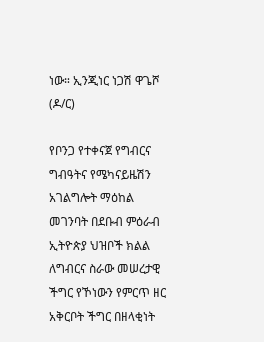ነው። ኢንጂነር ነጋሽ ዋጌሾ (ዶ/ር)

የቦንጋ የተቀናጀ የግብርና ግብዓትና የሜካናይዜሽን አገልግሎት ማዕከል መገንባት በደቡብ ምዕራብ ኢትዮጵያ ህዝቦች ክልል ለግብርና ስራው መሠረታዊ ችግር የኾነውን የምርጥ ዘር አቅርቦት ችግር በዘላቂነት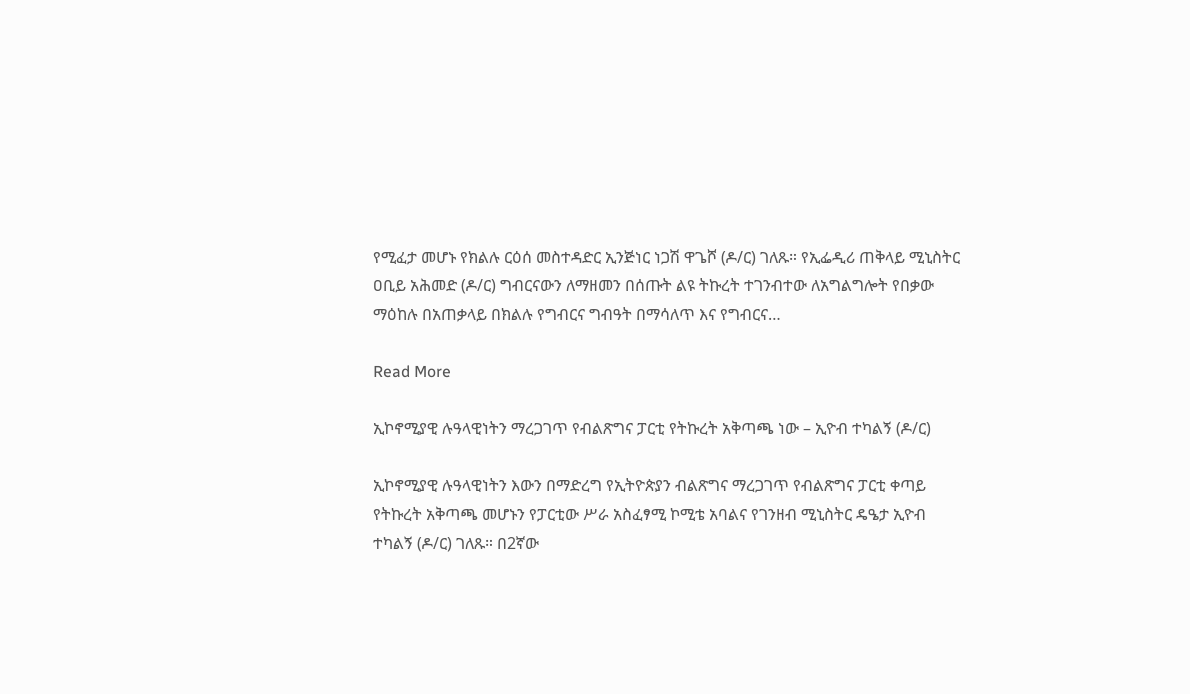የሚፈታ መሆኑ የክልሉ ርዕሰ መስተዳድር ኢንጅነር ነጋሽ ዋጌሾ (ዶ/ር) ገለጹ። የኢፌዲሪ ጠቅላይ ሚኒስትር ዐቢይ አሕመድ (ዶ/ር) ግብርናውን ለማዘመን በሰጡት ልዩ ትኩረት ተገንብተው ለአግልግሎት የበቃው ማዕከሉ በአጠቃላይ በክልሉ የግብርና ግብዓት በማሳለጥ እና የግብርና…

Read More

ኢኮኖሚያዊ ሉዓላዊነትን ማረጋገጥ የብልጽግና ፓርቲ የትኩረት አቅጣጫ ነው – ኢዮብ ተካልኝ (ዶ/ር)

ኢኮኖሚያዊ ሉዓላዊነትን እውን በማድረግ የኢትዮጵያን ብልጽግና ማረጋገጥ የብልጽግና ፓርቲ ቀጣይ የትኩረት አቅጣጫ መሆኑን የፓርቲው ሥራ አስፈፃሚ ኮሚቴ አባልና የገንዘብ ሚኒስትር ዴዔታ ኢዮብ ተካልኝ (ዶ/ር) ገለጹ። በ2ኛው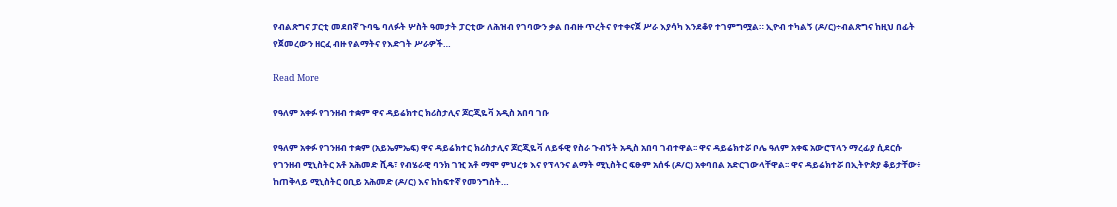የብልጽግና ፓርቲ መደበኛ ጉባዔ ባለፉት ሦስት ዓመታት ፓርቲው ለሕዝብ የገባውን ቃል በብዙ ጥረትና የተቀናጀ ሥራ እያሳካ እንደቆየ ተገምግሟል። ኢዮብ ተካልኝ (ዶ/ር)÷ብልጽግና ከዚህ በፊት የጀመረውን ዘርፈ ብዙ የልማትና የእድገት ሥራዎች…

Read More

የዓለም አቀፉ የገንዘብ ተቋም ዋና ዳይሬክተር ክሪስታሊና ጆርጂዬቫ አዲስ አበባ ገቡ

የዓለም አቀፉ የገንዘብ ተቋም (አይኤምኤፍ) ዋና ዳይሬክተር ክሪስታሊና ጆርጂዬቫ ለይፋዊ የስራ ጉብኝት አዲስ አበባ ገብተዋል፡፡ ዋና ዳይሬክተሯ ቦሌ ዓለም አቀፍ አውሮፕላን ማረፊያ ሲደርሱ የገንዘብ ሚኒስትር አቶ አሕመድ ሺዴ፣ የብሄራዊ ባንክ ገዢ አቶ ማሞ ምህረቱ እና የፕላንና ልማት ሚኒስትር ፍፁም አሰፋ (ዶ/ር) አቀባበል አድርገውላቸዋል፡፡ ዋና ዳይሬክተሯ በኢትዮጵያ ቆይታቸው፥ ከጠቅላይ ሚኒስትር ዐቢይ አሕመድ (ዶ/ር) እና ከከፍተኛ የመንግስት…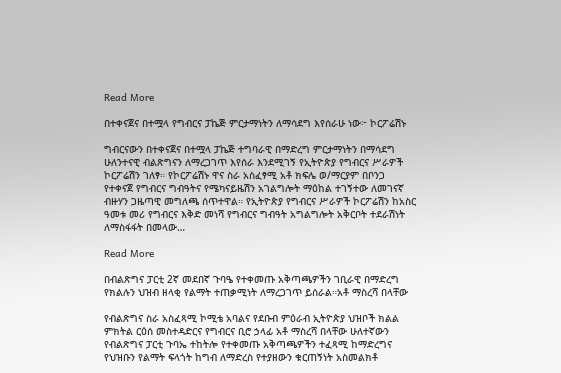Read More

በተቀናጀና በተሟላ የግብርና ፓኬጅ ምርታማነትን ለማሳደግ እየሰራሁ ነው፦ ኮርፖሬሽኑ

ግብርናውን በተቀናጀና በተሟላ ፓኬጅ ተግባራዊ በማድረግ ምርታማነትን በማሳደግ ሁለንተናዊ ብልጽግናን ለማረጋገጥ እየሰራ እንደሚገኝ የኢትዮጵያ የግብርና ሥራዎች ኮርፖሬሽን ገለፃ። የኮርፖሬሽኑ ዋና ስራ አስፈፃሚ አቶ ክፍሌ ወ/ማርያም በቦንጋ የተቀናጀ የግብርና ግብዓትና የሜካናይዜሽን አገልግሎት ማዕከል ተገኝተው ለመገናኛ ብዙሃን ጋዜጣዊ መግለጫ ሰጥተዋል። የኢትዮጵያ የግብርና ሥራዎች ኮርፖሬሽን ከአስር ዓመቱ መሪ የግብርና እቅድ መነሻ የግብርና ግብዓት አግልግሎት አቅርቦት ተደራሽነት ለማስፋፋት በመላው…

Read More

በብልጽግና ፓርቲ 2ኛ መደበኛ ጉባዔ የተቀመጡ አቅጣጫዎችን ገቢራዊ በማድረግ የክልሉን ህዝብ ዘላቂ የልማት ተጠቃሚነት ለማረጋገጥ ይሰራል።አቶ ማስረሻ በላቸው

የብልጽግና ስራ አስፈጻሚ ኮሚቴ አባልና የደቡብ ምዕራብ ኢትዮጵያ ህዝቦች ክልል ምክትል ርዕሰ መስተዳድርና የግብርና ቢሮ ኃላፊ አቶ ማስረሻ በላቸው ሁለተኛውን የብልጽግና ፓርቲ ጉባኤ ተከትሎ የተቀመጡ አቅጣጫዎችን ተፈጻሚ ከማድረግና የህዝቡን የልማት ፍላጎት ከግብ ለማድረስ የተያዘውን ቁርጠኝነት አስመልክቶ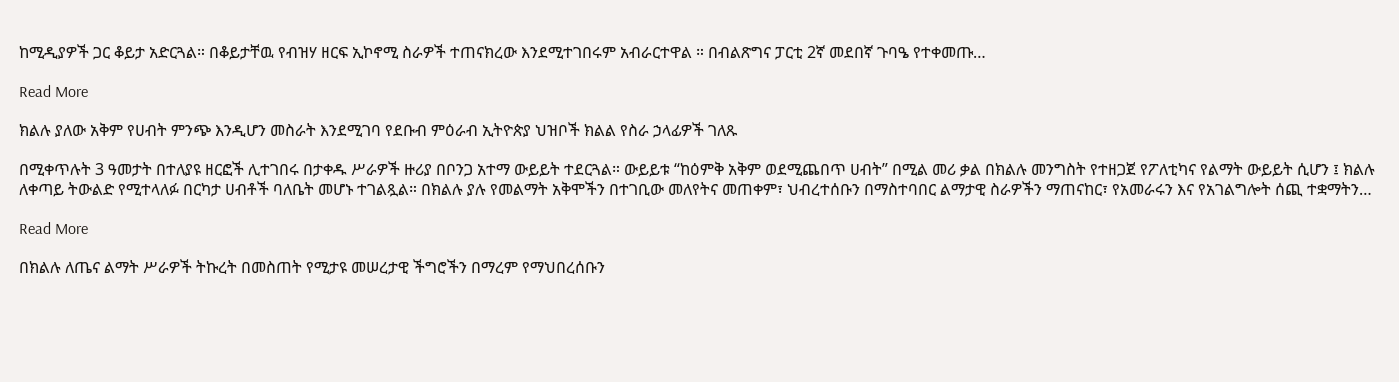ከሚዲያዎች ጋር ቆይታ አድርጓል። በቆይታቸዉ የብዝሃ ዘርፍ ኢኮኖሚ ስራዎች ተጠናክረው እንደሚተገበሩም አብራርተዋል ። በብልጽግና ፓርቲ 2ኛ መደበኛ ጉባዔ የተቀመጡ…

Read More

ክልሉ ያለው አቅም የሀብት ምንጭ እንዲሆን መስራት እንደሚገባ የደቡብ ምዕራብ ኢትዮጵያ ህዝቦች ክልል የስራ ኃላፊዎች ገለጹ

በሚቀጥሉት 3 ዓመታት በተለያዩ ዘርፎች ሊተገበሩ በታቀዱ ሥራዎች ዙሪያ በቦንጋ አተማ ውይይት ተደርጓል። ውይይቱ “ከዕምቅ አቅም ወደሚጨበጥ ሀብት” በሚል መሪ ቃል በክልሉ መንግስት የተዘጋጀ የፖለቲካና የልማት ውይይት ሲሆን ፤ ክልሉ ለቀጣይ ትውልድ የሚተላለፉ በርካታ ሀብቶች ባለቤት መሆኑ ተገልጿል። በክልሉ ያሉ የመልማት አቅሞችን በተገቢው መለየትና መጠቀም፣ ህብረተሰቡን በማስተባበር ልማታዊ ስራዎችን ማጠናከር፣ የአመራሩን እና የአገልግሎት ሰጪ ተቋማትን…

Read More

በክልሉ ለጤና ልማት ሥራዎች ትኩረት በመስጠት የሚታዩ መሠረታዊ ችግሮችን በማረም የማህበረሰቡን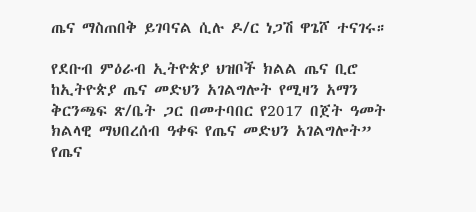ጤና ማስጠበቅ ይገባናል ሲሉ ዶ/ር ነጋሽ ዋጌሾ ተናገሩ።

የደቡብ ምዕራብ ኢትዮጵያ ህዝቦች ክልል ጤና ቢሮ ከኢትዮጵያ ጤና መድህን አገልግሎት የሚዛን አማን ቅርንጫፍ ጽ/ቤት ጋር በመተባበር የ2017 በጀት ዓመት ክልላዊ ማህበረሰብ ዓቀፍ የጤና መድህን አገልግሎት” የጤና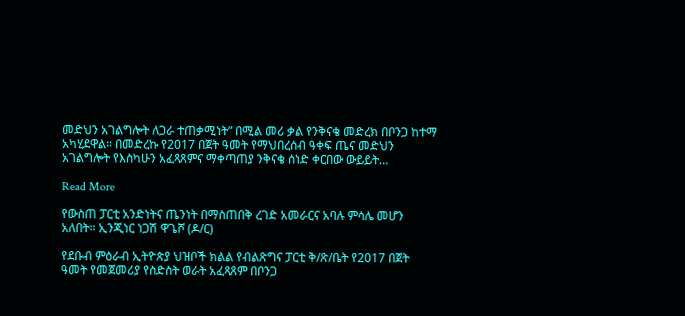መድህን አገልግሎት ለጋራ ተጠቃሚነት” በሚል መሪ ቃል የንቅናቄ መድረክ በቦንጋ ከተማ አካሂደዋል። በመድረኩ የ2017 በጀት ዓመት የማህበረሰብ ዓቀፍ ጤና መድህን አገልግሎት የእስካሁን አፈጻጸምና ማቀጣጠያ ንቅናቄ ሰነድ ቀርበው ውይይት…

Read More

የውስጠ ፓርቲ አንድነትና ጤንነት በማስጠበቅ ረገድ አመራርና አባሉ ምሳሌ መሆን አለበት። ኢንጂነር ነጋሽ ዋጌሾ (ዶ/ር)

የደቡብ ምዕራብ ኢትዮጵያ ህዝቦች ክልል የብልጽግና ፓርቲ ቅ/ጽ/ቤት የ2017 በጀት ዓመት የመጀመሪያ የስድስት ወራት አፈጻጸም በቦንጋ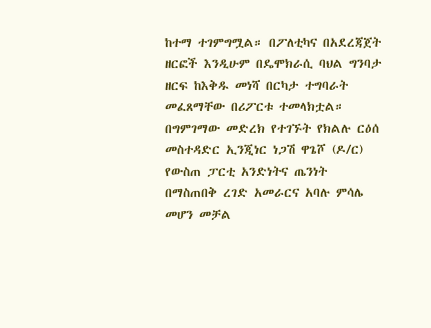ከተማ ተገምግሟል። በፖለቲካና በአደረጃጀት ዘርፎች እንዲሁም በዴሞክራሲ ባህል ግንባታ ዘርፍ ከእቅዱ መነሻ በርካታ ተግባራት መፈጸማቸው በሪፖርቱ ተመላክቷል። በግምገማው መድረክ የተገኙት የክልሉ ርዕሰ መስተዳድር ኢንጂነር ነጋሽ ዋጌሾ (ዶ/ር) የውስጠ ፓርቲ አንድነትና ጤንነት በማስጠበቅ ረገድ አመራርና አባሉ ምሳሌ መሆን መቻል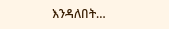እንዳለበት…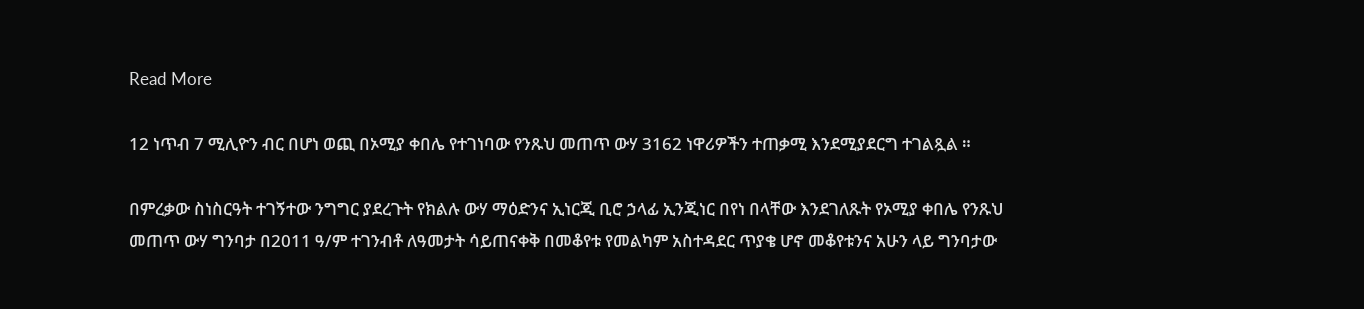Read More

12 ነጥብ 7 ሚሊዮን ብር በሆነ ወጪ በኦሚያ ቀበሌ የተገነባው የንጹህ መጠጥ ውሃ 3162 ነዋሪዎችን ተጠቃሚ እንደሚያደርግ ተገልጿል ።

በምረቃው ስነስርዓት ተገኝተው ንግግር ያደረጉት የክልሉ ውሃ ማዕድንና ኢነርጂ ቢሮ ኃላፊ ኢንጂነር በየነ በላቸው እንደገለጹት የኦሚያ ቀበሌ የንጹህ መጠጥ ውሃ ግንባታ በ2011 ዓ/ም ተገንብቶ ለዓመታት ሳይጠናቀቅ በመቆየቱ የመልካም አስተዳደር ጥያቄ ሆኖ መቆየቱንና አሁን ላይ ግንባታው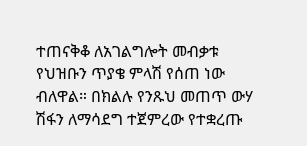ተጠናቅቆ ለአገልግሎት መብቃቱ የህዝቡን ጥያቄ ምላሽ የሰጠ ነው ብለዋል። በክልሉ የንጹህ መጠጥ ውሃ ሽፋን ለማሳደግ ተጀምረው የተቋረጡ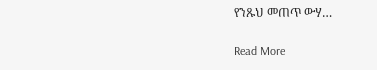የንጹህ መጠጥ ውሃ…

Read More